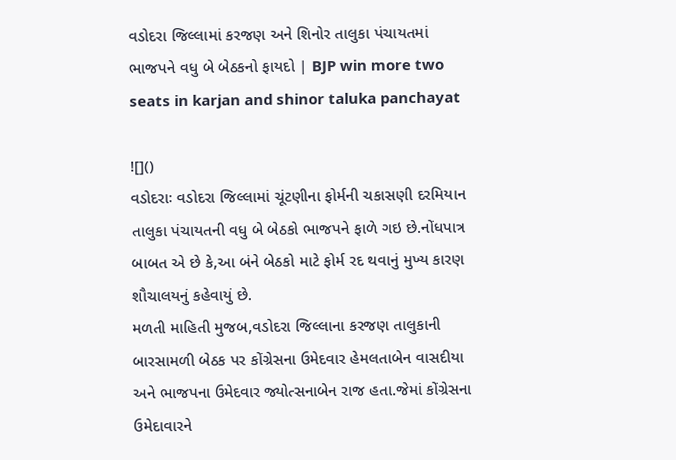વડોદરા જિલ્લામાં કરજણ અને શિનોર તાલુકા પંચાયતમાં ભાજપને વધુ બે બેઠકનો ફાયદો | BJP win more two seats in karjan and shinor taluka panchayat

![]()
વડોદરાઃ વડોદરા જિલ્લામાં ચૂંટણીના ફોર્મની ચકાસણી દરમિયાન તાલુકા પંચાયતની વધુ બે બેઠકો ભાજપને ફાળે ગઇ છે.નોંધપાત્ર બાબત એ છે કે,આ બંને બેઠકો માટે ફોર્મ રદ થવાનું મુખ્ય કારણ શૌચાલયનું કહેવાયું છે.
મળતી માહિતી મુજબ,વડોદરા જિલ્લાના કરજણ તાલુકાની બારસામળી બેઠક પર કોંગ્રેસના ઉમેદવાર હેમલતાબેન વાસદીયા અને ભાજપના ઉમેદવાર જ્યોત્સનાબેન રાજ હતા.જેમાં કોંગ્રેસના ઉમેદાવારને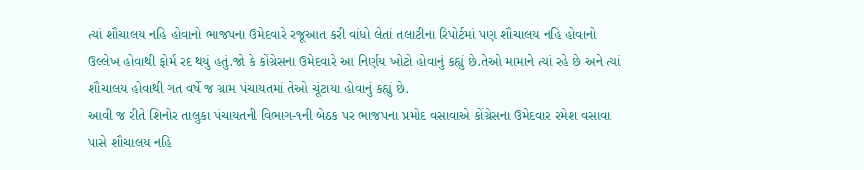ત્યાં શૌચાલય નહિ હોવાનો ભાજપના ઉમેદવારે રજૂઆત કરી વાંધો લેતાં તલાટીના રિપોર્ટમાં પણ શૌચાલય નહિ હોવાનો ઉલ્લેખ હોવાથી ફોર્મ રદ થયું હતું.જો કે કોંગ્રેસના ઉમેદવારે આ નિર્ણય ખોટો હોવાનું કહ્યું છે.તેઓ મામાને ત્યાં રહે છે અને ત્યાં શૌચાલય હોવાથી ગત વર્ષે જ ગ્રામ પંચાયતમાં તેઓ ચૂંટાયા હોવાનું કહ્યું છે.
આવી જ રીતે શિનોર તાલુકા પંચાયતની વિભાગ-૧ની બેઠક પર ભાજપના પ્રમોદ વસાવાએ કોંગ્રેસના ઉમેદવાર રમેશ વસાવા પાસે શૌચાલય નહિ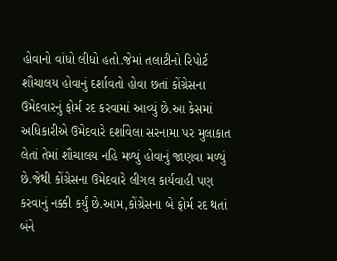હોવાનો વાંધો લીધો હતો.જેમાં તલાટીનો રિપોર્ટ શૌચાલય હોવાનું દર્શાવતો હોવા છતાં કોંગ્રેસના ઉમેદવારનું ફોર્મ રદ કરવામાં આવ્યું છે.આ કેસમાં અધિકારીએ ઉમેદવારે દર્શાવેલા સરનામા પર મુલાકાત લેતાં તેમાં શૌચાલય નહિ મળ્યું હોવાનું જાણવા મળ્યું છે.જેથી કોંગ્રેસના ઉમેદવારે લીગલ કાર્યવાહી પણ કરવાનું નક્કી કર્યું છે.આમ,કોંગ્રેસના બે ફોર્મ રદ થતાં બંને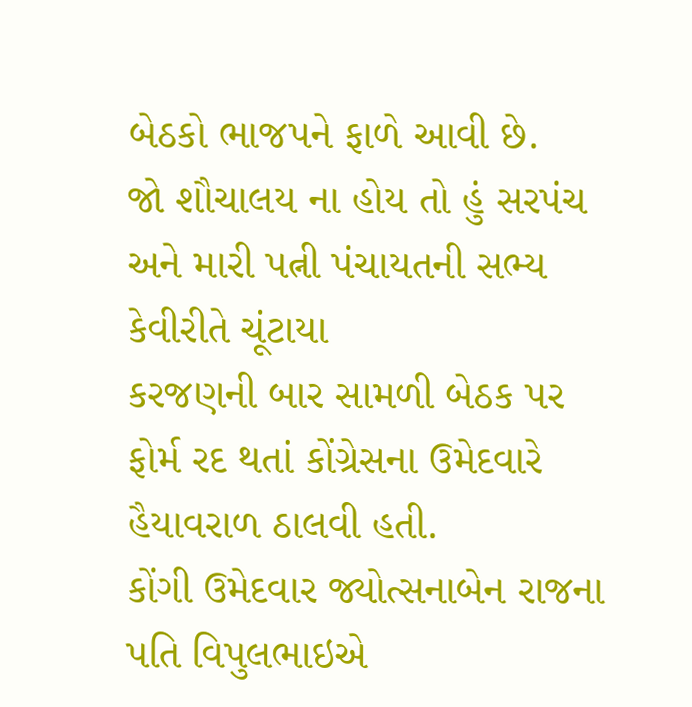બેઠકો ભાજપને ફાળે આવી છે.
જો શૌચાલય ના હોય તો હું સરપંચ અને મારી પત્ની પંચાયતની સભ્ય કેવીરીતે ચૂંટાયા
કરજણની બાર સામળી બેઠક પર ફોર્મ રદ થતાં કોંગ્રેસના ઉમેદવારે હૈયાવરાળ ઠાલવી હતી.
કોંગી ઉમેદવાર જ્યોત્સનાબેન રાજના પતિ વિપુલભાઇએ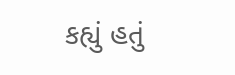કહ્યું હતું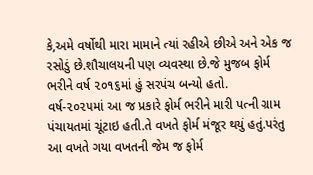કે,અમે વર્ષોથી મારા મામાને ત્યાં રહીએ છીએ અને એક જ રસોડું છે.શૌચાલયની પણ વ્યવસ્થા છે.જે મુજબ ફોર્મ ભરીને વર્ષ ૨૦૧૬માં હું સરપંચ બન્યો હતો.
વર્ષ-૨૦૨૫માં આ જ પ્રકારે ફોર્મ ભરીને મારી પત્ની ગ્રામ પંચાયતમાં ચૂંટાઇ હતી.તે વખતે ફોર્મ મંજૂર થયું હતું.પરંતુ આ વખતે ગયા વખતની જેમ જ ફોર્મ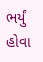ભર્યું હોવા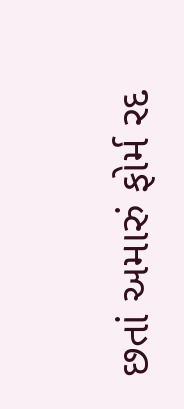છતાં અમારું ફોર્મ રદ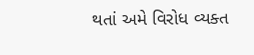થતાં અમે વિરોધ વ્યક્ત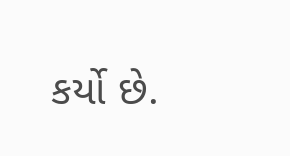કર્યો છે.